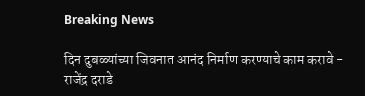Breaking News

दिन दुबळ्यांच्या जिवनात आनंद निर्माण करण्याचे काम करावे - राजेंद्र दराडे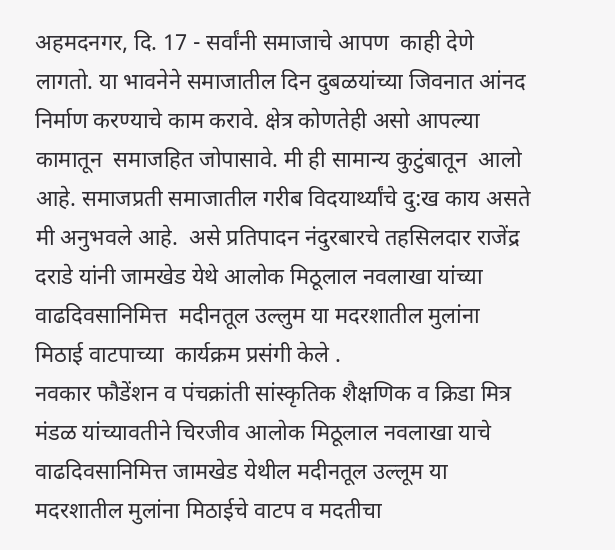अहमदनगर, दि. 17 - सर्वांनी समाजाचे आपण  काही देणे लागतो. या भावनेने समाजातील दिन दुबळयांच्या जिवनात आंनद निर्माण करण्याचे काम करावे. क्षेत्र कोणतेही असो आपल्या कामातून  समाजहित जोपासावे. मी ही सामान्य कुटुंबातून  आलो आहे. समाजप्रती समाजातील गरीब विदयार्थ्यांचे दु:ख काय असते मी अनुभवले आहे.  असे प्रतिपादन नंदुरबारचे तहसिलदार राजेंद्र दराडे यांनी जामखेड येथे आलोक मिठूलाल नवलाखा यांच्या वाढदिवसानिमित्त  मदीनतूल उल्लुम या मदरशातील मुलांना मिठाई वाटपाच्या  कार्यक्रम प्रसंगी केले .
नवकार फौडेंशन व पंचक्रांती सांस्कृतिक शैक्षणिक व क्रिडा मित्र मंडळ यांच्यावतीने चिरजीव आलोक मिठूलाल नवलाखा याचे वाढदिवसानिमित्त जामखेड येथील मदीनतूल उल्लूम या मदरशातील मुलांना मिठाईचे वाटप व मदतीचा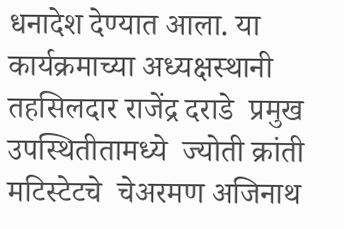धनादेश देण्यात आला. या कार्यक्रमाच्या अध्यक्षस्थानी तहसिलदार राजेंद्र दराडे  प्रमुख उपस्थितीतामध्ये  ज्योती क्रांती मटिस्टेटचे  चेअरमण अजिनाथ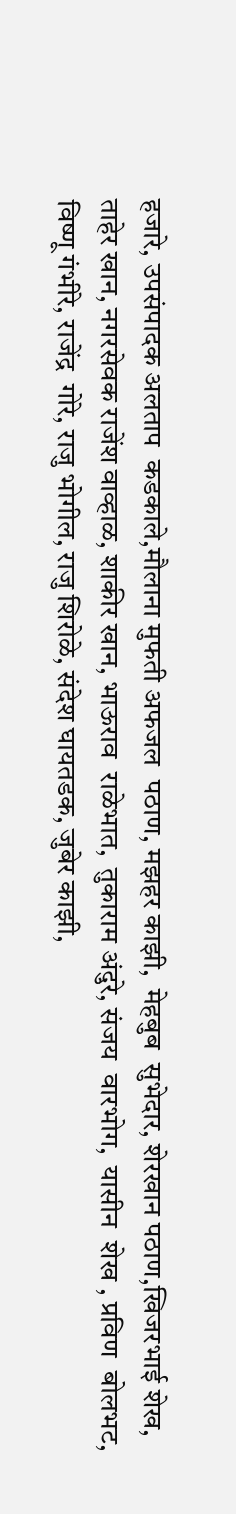हजारे, उपसंपादक अलताप  कडकाले,मौलाना मुफती अफजल  पठाण, मझहर काझी,  मेहबुब  सुभेदार, शेरखान पठाण,खिजरभाई शेख, ताहेर खान, नगरसेवक राजेंश वाव्हाळ, शाकीर खान, भाऊराव  राळेभात,  तुकाराम अंदुरे, संजय  वारभोग,  यासीन  शेख , प्रविण  बोलभट, विष्णू गंभीरे, राजेंद्र  गोरे, राजु भोगील, राजु शिरोळे, संदेश घायतडक, जुबेर काझी,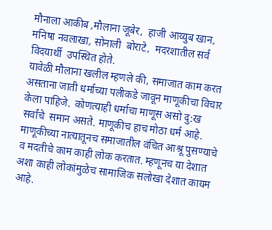मौनाला आकीब ,मौलाना जूबेर,  हाजी आय्युब खान,  मनिषा नवलाखा, सोनाली  बोराटे,  मदरशातील सर्व  विदयार्थी  उपस्थित होते.
यावेळी मौलाना खलील म्हणले की, समाजात काम करत असताना जाती धर्माच्या पलीकडे जावून माणूकीचा विचार केला पाहिजे. कोणत्याही धर्माचा माणूस असो दु:ख सर्वांचे  समान असते. माणूकीच हाच मोठा धर्म आहे. माणूकीच्या नात्यातूनच समाजातील वंचित आश्रू पुसण्याचे  व मदतीचे काम काही लोक करतात. म्हणूनच या देशात  अशा काही लोकांमुळेच सामाजिक सलोखा देशात कायम आहे.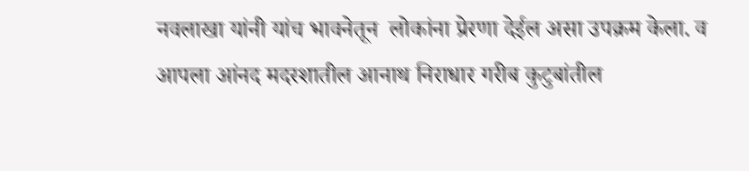नवलाखा यांनी यांच भावनेतून  लोकांना प्रेरणा देईल असा उपक्रम केला. व आपला आंनद मदरशातील आनाथ निराधार गरीब कुटुबांतील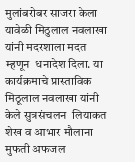मुलांबरोबर साजरा केला  यावेळी मिठुलाल नवलाखा यांनी मदरशाला मदत म्हणून  धनादेश दिला. या कार्यक्रमाचे प्रास्ताविक मिठूलाल नवलाखा यांनी केले सुत्रसंचलन  लियाकत शेख व आभार मौलाना मुफती अफजल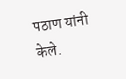पठाण यांनी केले.